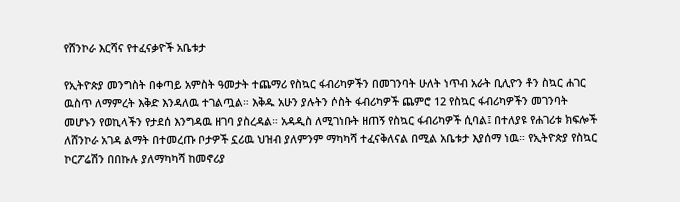የሸንኮራ እርሻና የተፈናቃዮች አቤቱታ

የኢትዮጵያ መንግስት በቀጣይ አምስት ዓመታት ተጨማሪ የስኳር ፋብሪካዎችን በመገንባት ሁለት ነጥብ አራት ቢሊዮን ቶን ስኳር ሐገር ዉስጥ ለማምረት እቅድ እንዳለዉ ተገልጧል። እቅዱ አሁን ያሉትን ሶስት ፋብሪካዎች ጨምሮ 12 የስኳር ፋብሪካዎችን መገንባት መሆኑን የወኪላችን የታደሰ እንግዳዉ ዘገባ ያስረዳል። አዳዲስ ለሚገነቡት ዘጠኝ የስኳር ፋብሪካዎች ሲባል፤ በተለያዩ የሐገሪቱ ክፍሎች ለሸንኮራ አገዳ ልማት በተመረጡ ቦታዎች ኗሪዉ ህዝብ ያለምንም ማካካሻ ተፈናቅለናል በሚል አቤቱታ እያሰማ ነዉ። የኢትዮጵያ የስኳር ኮርፖሬሽን በበኩሉ ያለማካካሻ ከመኖሪያ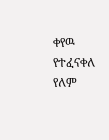ቀየዉ የተፈናቀለ የለም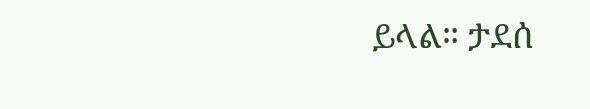ይላል። ታደሰ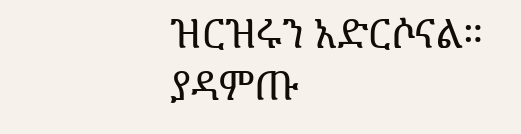ዝርዝሩን አድርሶናል። ያዳምጡ